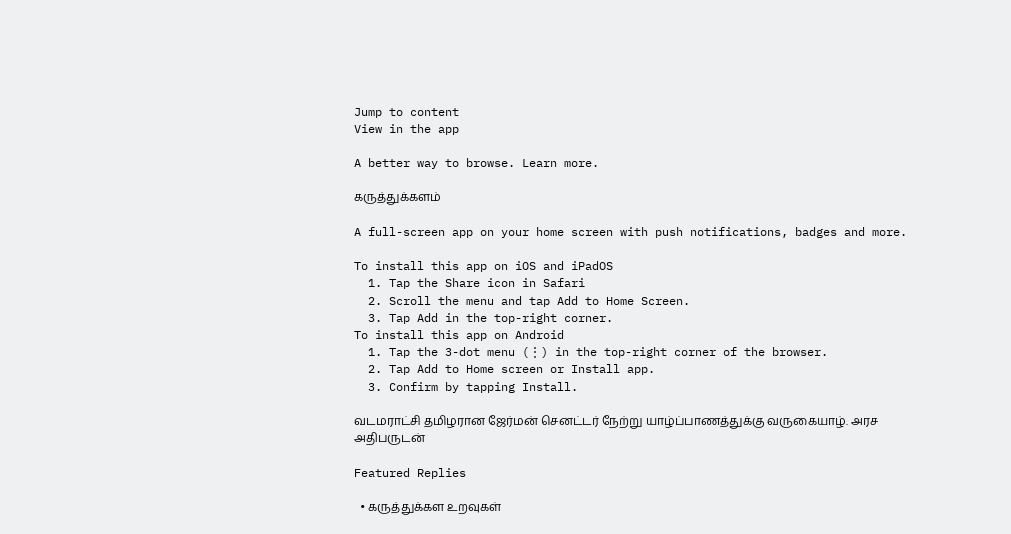Jump to content
View in the app

A better way to browse. Learn more.

கருத்துக்களம்

A full-screen app on your home screen with push notifications, badges and more.

To install this app on iOS and iPadOS
  1. Tap the Share icon in Safari
  2. Scroll the menu and tap Add to Home Screen.
  3. Tap Add in the top-right corner.
To install this app on Android
  1. Tap the 3-dot menu (⋮) in the top-right corner of the browser.
  2. Tap Add to Home screen or Install app.
  3. Confirm by tapping Install.

வடமராட்சி தமிழரான ஜேர்மன் செனட்டர் நேற்று யாழ்ப்பாணத்துக்கு வருகையாழ். அரச அதிபருடன்

Featured Replies

  • கருத்துக்கள உறவுகள்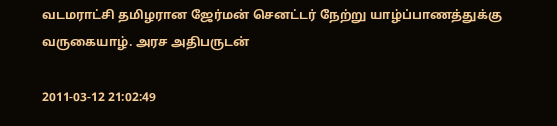வடமராட்சி தமிழரான ஜேர்மன் செனட்டர் நேற்று யாழ்ப்பாணத்துக்கு வருகையாழ். அரச அதிபருடன்

2011-03-12 21:02:49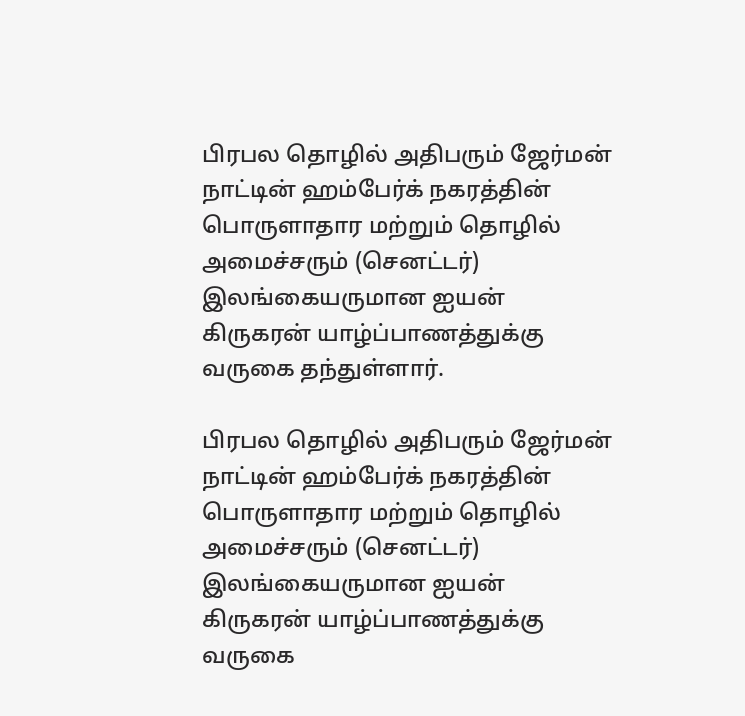பிரபல தொழில் அதிபரும் ஜேர்மன் நாட்டின் ஹம்பேர்க் நகரத்தின் பொருளாதார மற்றும் தொழில் அமைச்சரும் (செனட்டர்) இலங்கையருமான ஐயன் கிருகரன் யாழ்ப்பாணத்துக்கு வருகை தந்துள்ளார்.

பிரபல தொழில் அதிபரும் ஜேர்மன் நாட்டின் ஹம்பேர்க் நகரத்தின் பொருளாதார மற்றும் தொழில் அமைச்சரும் (செனட்டர்) இலங்கையருமான ஐயன் கிருகரன் யாழ்ப்பாணத்துக்கு வருகை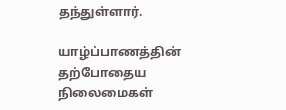தந்துள்ளார்.

யாழ்ப்பாணத்தின் தற்போதைய நிலைமைகள்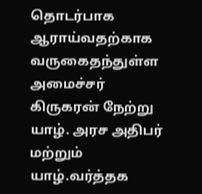தொடர்பாக ஆராய்வதற்காக வருகைதந்துள்ள அமைச்சர் கிருகரன் நேற்று யாழ். அரச அதிபர் மற்றும் யாழ்.வர்த்தக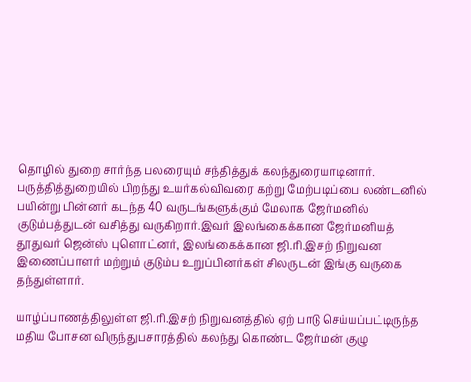தொழில் துறை சார்ந்த பலரையும் சந்தித்துக் கலந்துரையாடினார். பருத்தித்துறையில் பிறந்து உயர்கல்விவரை கற்று மேற்படிப்பை லண்டனில் பயின்று பின்னர் கடந்த 40 வருடங்களுக்கும் மேலாக ஜேர்மனில் குடும்பத்துடன் வசித்து வருகிறார்.இவர் இலங்கைக்கான ஜேர்மனியத் தூதுவர் ஜென்ஸ் புளொட்னர், இலங்கைக்கான ஜி.ரி.இசற் நிறுவன இணைப்பாளர் மற்றும் குடும்ப உறுப்பினர்கள் சிலருடன் இங்கு வருகை தந்துள்ளார்.

யாழ்ப்பாணத்திலுள்ள ஜி.ரி.இசற் நிறுவனத்தில் ஏற் பாடு செய்யப்பட்டிருந்த மதிய போசன விருந்துபசாரத்தில் கலந்து கொண்ட ஜேர்மன் குழு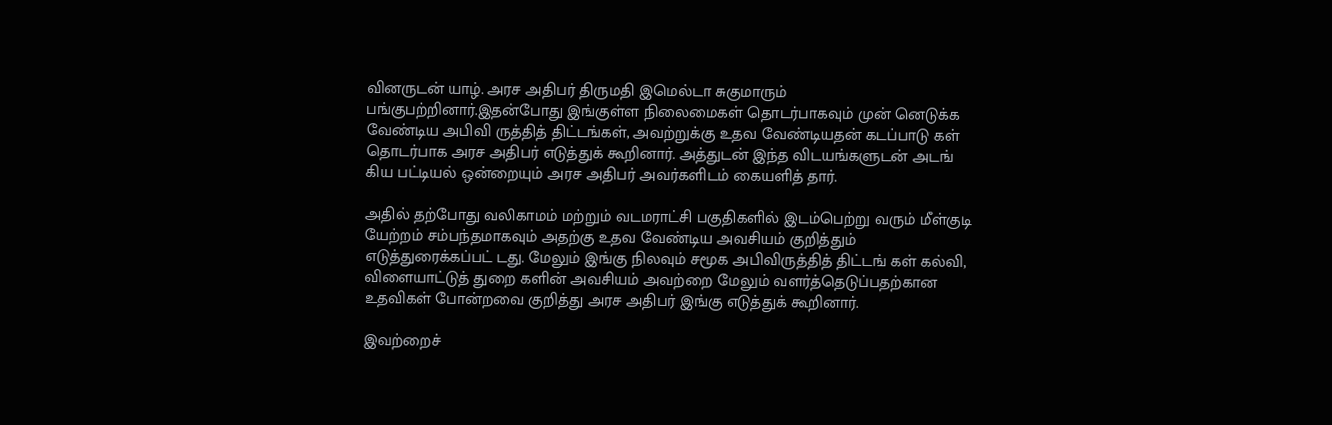வினருடன் யாழ். அரச அதிபர் திருமதி இமெல்டா சுகுமாரும் பங்குபற்றினார்.இதன்போது இங்குள்ள நிலைமைகள் தொடர்பாகவும் முன் னெடுக்க வேண்டிய அபிவி ருத்தித் திட்டங்கள், அவற்றுக்கு உதவ வேண்டியதன் கடப்பாடு கள் தொடர்பாக அரச அதிபர் எடுத்துக் கூறினார். அத்துடன் இந்த விடயங்களுடன் அடங் கிய பட்டியல் ஒன்றையும் அரச அதிபர் அவர்களிடம் கையளித் தார்.

அதில் தற்போது வலிகாமம் மற்றும் வடமராட்சி பகுதிகளில் இடம்பெற்று வரும் மீள்குடி யேற்றம் சம்பந்தமாகவும் அதற்கு உதவ வேண்டிய அவசியம் குறித்தும் எடுத்துரைக்கப்பட் டது. மேலும் இங்கு நிலவும் சமூக அபிவிருத்தித் திட்டங் கள் கல்வி, விளையாட்டுத் துறை களின் அவசியம் அவற்றை மேலும் வளர்த்தெடுப்பதற்கான உதவிகள் போன்றவை குறித்து அரச அதிபர் இங்கு எடுத்துக் கூறினார்.

இவற்றைச்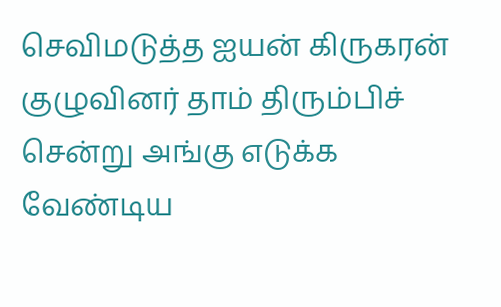செவிமடுத்த ஐயன் கிருகரன் குழுவினர் தாம் திரும்பிச் சென்று அங்கு எடுக்க வேண்டிய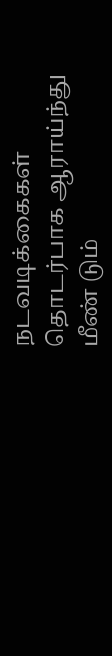நடவடிக்கைகள் தொடர்பாக ஆராய்ந்து மீண் டும்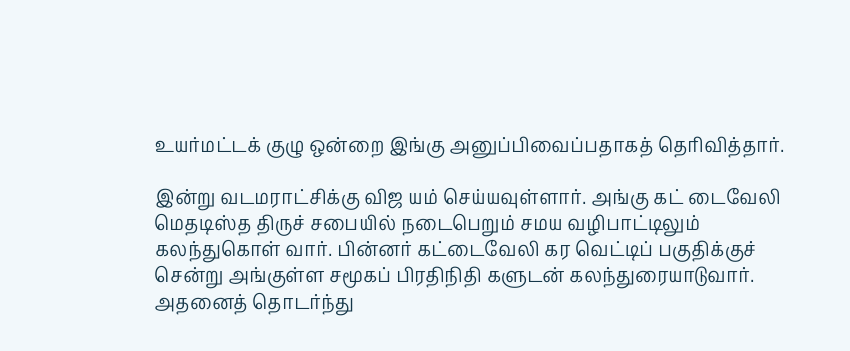உயர்மட்டக் குழு ஒன்றை இங்கு அனுப்பிவைப்பதாகத் தெரிவித்தார்.

இன்று வடமராட்சிக்கு விஜ யம் செய்யவுள்ளார். அங்கு கட் டைவேலி மெதடிஸ்த திருச் சபையில் நடைபெறும் சமய வழிபாட்டிலும் கலந்துகொள் வார். பின்னர் கட்டைவேலி கர வெட்டிப் பகுதிக்குச் சென்று அங்குள்ள சமூகப் பிரதிநிதி களுடன் கலந்துரையாடுவார். அதனைத் தொடர்ந்து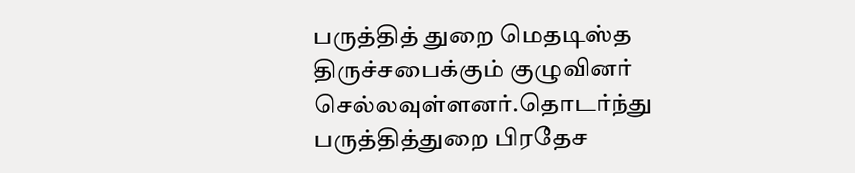பருத்தித் துறை மெதடிஸ்த திருச்சபைக்கும் குழுவினர் செல்லவுள்ளனர்.தொடர்ந்து பருத்தித்துறை பிரதேச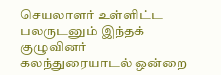செயலாளர் உள்ளிட்ட பலருடனும் இந்தக் குழுவினர் கலந்துரையாடல் ஒன்றை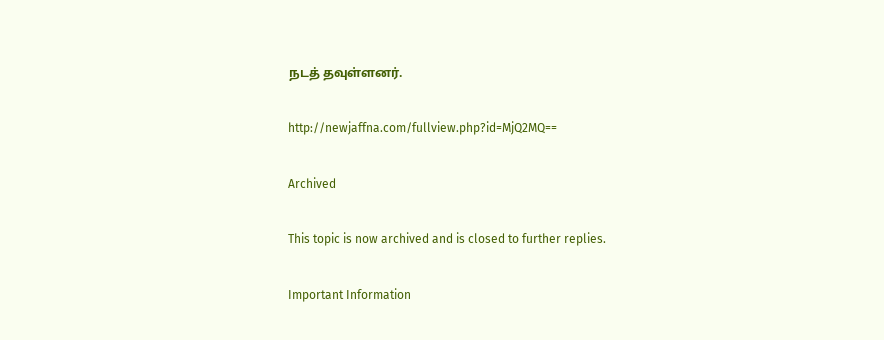நடத் தவுள்ளனர்.

http://newjaffna.com/fullview.php?id=MjQ2MQ==

Archived

This topic is now archived and is closed to further replies.

Important Information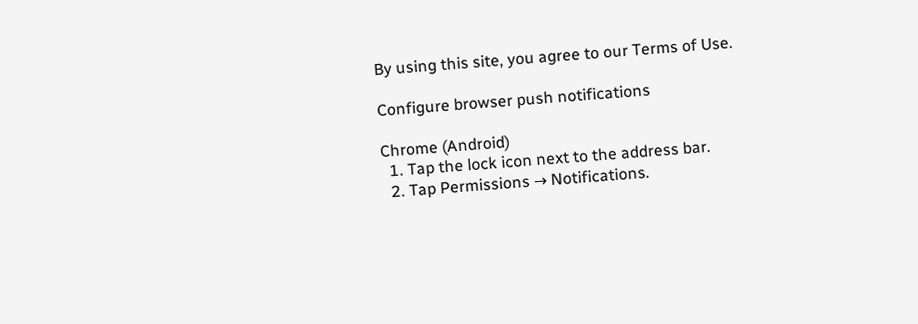By using this site, you agree to our Terms of Use.

Configure browser push notifications

Chrome (Android)
  1. Tap the lock icon next to the address bar.
  2. Tap Permissions → Notifications.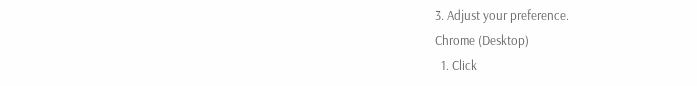3. Adjust your preference.
Chrome (Desktop)
  1. Click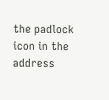the padlock icon in the address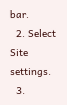bar.
  2. Select Site settings.
  3.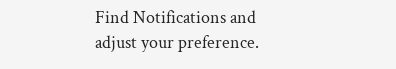Find Notifications and adjust your preference.